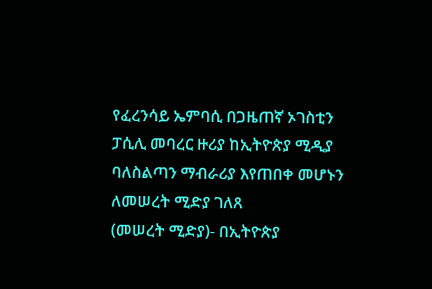የፈረንሳይ ኤምባሲ በጋዜጠኛ ኦገስቲን ፓሲሊ መባረር ዙሪያ ከኢትዮጵያ ሚዲያ ባለስልጣን ማብራሪያ እየጠበቀ መሆኑን ለመሠረት ሚድያ ገለጸ
(መሠረት ሚድያ)- በኢትዮጵያ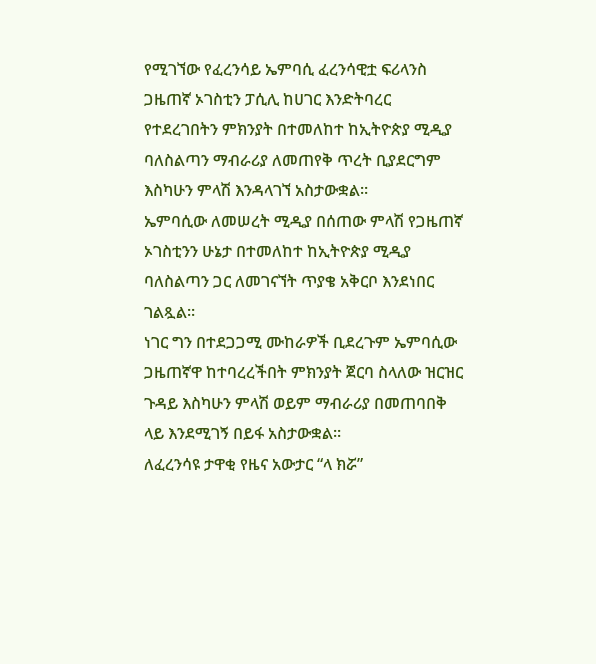የሚገኘው የፈረንሳይ ኤምባሲ ፈረንሳዊቷ ፍሪላንስ ጋዜጠኛ ኦገስቲን ፓሲሊ ከሀገር እንድትባረር የተደረገበትን ምክንያት በተመለከተ ከኢትዮጵያ ሚዲያ ባለስልጣን ማብራሪያ ለመጠየቅ ጥረት ቢያደርግም እስካሁን ምላሽ እንዳላገኘ አስታውቋል።
ኤምባሲው ለመሠረት ሚዲያ በሰጠው ምላሽ የጋዜጠኛ ኦገስቲንን ሁኔታ በተመለከተ ከኢትዮጵያ ሚዲያ ባለስልጣን ጋር ለመገናኘት ጥያቄ አቅርቦ እንደነበር ገልጿል።
ነገር ግን በተደጋጋሚ ሙከራዎች ቢደረጉም ኤምባሲው ጋዜጠኛዋ ከተባረረችበት ምክንያት ጀርባ ስላለው ዝርዝር ጉዳይ እስካሁን ምላሽ ወይም ማብራሪያ በመጠባበቅ ላይ እንደሚገኝ በይፋ አስታውቋል።
ለፈረንሳዩ ታዋቂ የዜና አውታር “ላ ክሯ”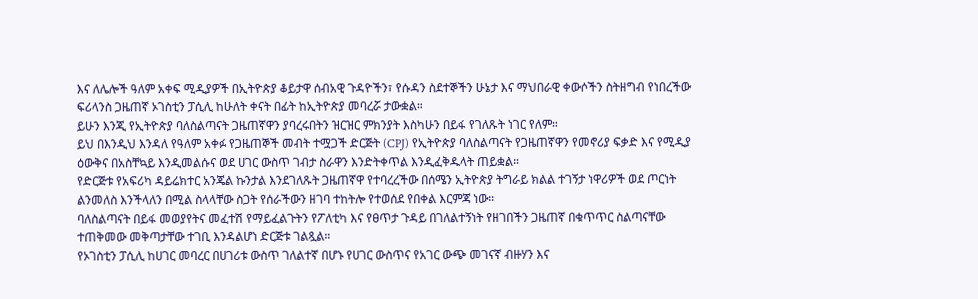እና ለሌሎች ዓለም አቀፍ ሚዲያዎች በኢትዮጵያ ቆይታዋ ሰብአዊ ጉዳዮችን፣ የሱዳን ስደተኞችን ሁኔታ እና ማህበራዊ ቀውሶችን ስትዘግብ የነበረችው ፍሪላንስ ጋዜጠኛ ኦገስቲን ፓሲሊ ከሁለት ቀናት በፊት ከኢትዮጵያ መባረሯ ታውቋል።
ይሁን እንጂ የኢትዮጵያ ባለስልጣናት ጋዜጠኛዋን ያባረሩበትን ዝርዝር ምክንያት እስካሁን በይፋ የገለጹት ነገር የለም።
ይህ በእንዲህ እንዳለ የዓለም አቀፉ የጋዜጠኞች መብት ተሟጋች ድርጅት (CPJ) የኢትዮጵያ ባለስልጣናት የጋዜጠኛዋን የመኖሪያ ፍቃድ እና የሚዲያ ዕውቅና በአስቸኳይ እንዲመልሱና ወደ ሀገር ውስጥ ገብታ ስራዋን እንድትቀጥል እንዲፈቅዱላት ጠይቋል።
የድርጅቱ የአፍሪካ ዳይሬክተር አንጄል ኩንታል እንደገለጹት ጋዜጠኛዋ የተባረረችው በሰሜን ኢትዮጵያ ትግራይ ክልል ተገኝታ ነዋሪዎች ወደ ጦርነት ልንመለስ እንችላለን በሚል ስላላቸው ስጋት የሰራችውን ዘገባ ተከትሎ የተወሰደ የበቀል እርምጃ ነው።
ባለስልጣናት በይፋ መወያየትና መፈተሽ የማይፈልጉትን የፖለቲካ እና የፀጥታ ጉዳይ በገለልተኝነት የዘገበችን ጋዜጠኛ በቁጥጥር ስልጣናቸው ተጠቅመው መቅጣታቸው ተገቢ እንዳልሆነ ድርጅቱ ገልጿል።
የኦገስቲን ፓሲሊ ከሀገር መባረር በሀገሪቱ ውስጥ ገለልተኛ በሆኑ የሀገር ውስጥና የአገር ውጭ መገናኛ ብዙሃን እና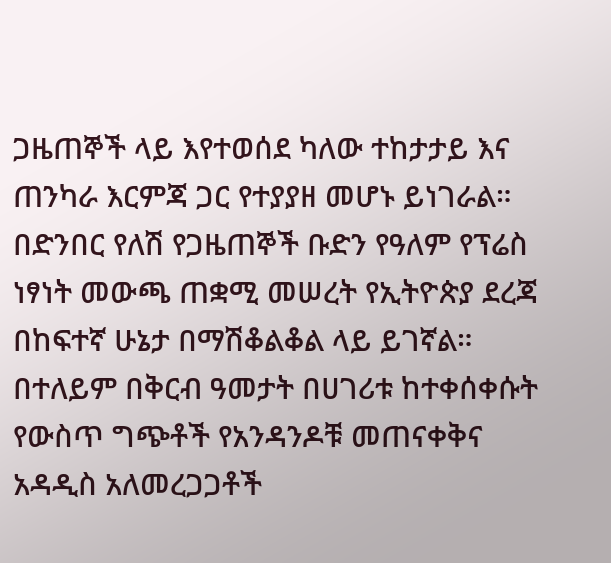ጋዜጠኞች ላይ እየተወሰደ ካለው ተከታታይ እና ጠንካራ እርምጃ ጋር የተያያዘ መሆኑ ይነገራል። በድንበር የለሽ የጋዜጠኞች ቡድን የዓለም የፕሬስ ነፃነት መውጫ ጠቋሚ መሠረት የኢትዮጵያ ደረጃ በከፍተኛ ሁኔታ በማሽቆልቆል ላይ ይገኛል።
በተለይም በቅርብ ዓመታት በሀገሪቱ ከተቀሰቀሱት የውስጥ ግጭቶች የአንዳንዶቹ መጠናቀቅና አዳዲስ አለመረጋጋቶች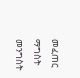መፈጠር ማግስት መንግስት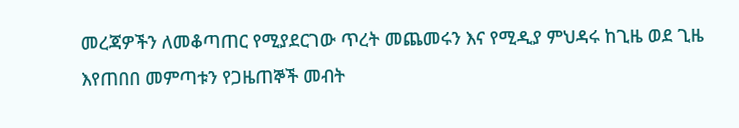መረጃዎችን ለመቆጣጠር የሚያደርገው ጥረት መጨመሩን እና የሚዲያ ምህዳሩ ከጊዜ ወደ ጊዜ እየጠበበ መምጣቱን የጋዜጠኞች መብት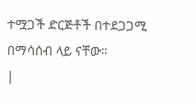ተሟጋች ድርጅቶች በተደጋጋሚ በማሳሰብ ላይ ናቸው።
|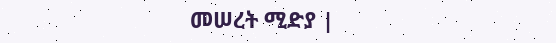መሠረት ሚድያ |